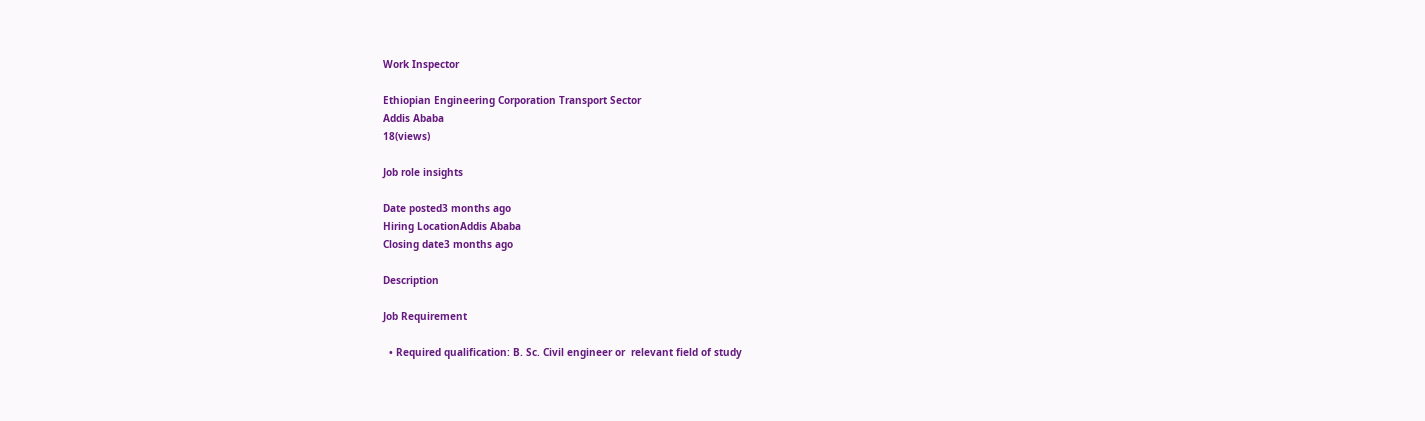Work Inspector

Ethiopian Engineering Corporation Transport Sector
Addis Ababa
18(views)

Job role insights

Date posted3 months ago
Hiring LocationAddis Ababa
Closing date3 months ago

Description

Job Requirement

  • Required qualification: B. Sc. Civil engineer or  relevant field of study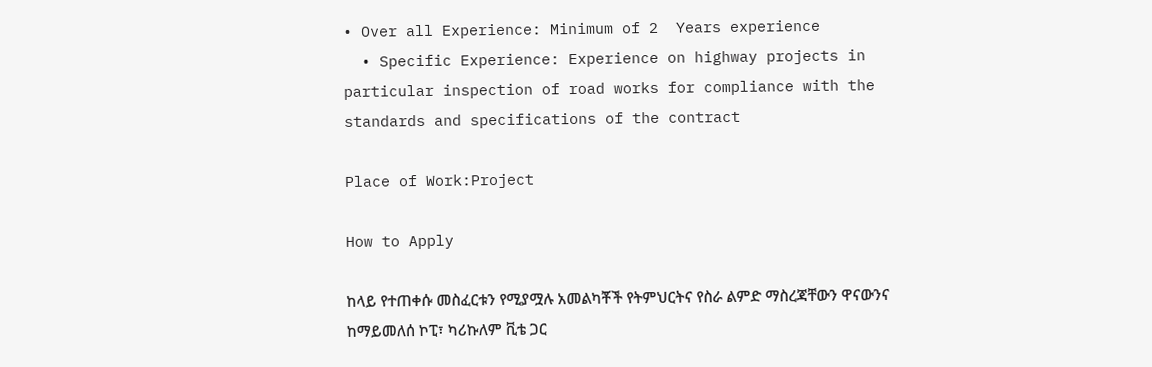• Over all Experience: Minimum of 2  Years experience
  • Specific Experience: Experience on highway projects in particular inspection of road works for compliance with the standards and specifications of the contract

Place of Work:Project

How to Apply

ከላይ የተጠቀሱ መስፈርቱን የሚያሟሉ አመልካቾች የትምህርትና የስራ ልምድ ማስረጃቸውን ዋናውንና ከማይመለሰ ኮፒ፣ ካሪኩለም ቪቴ ጋር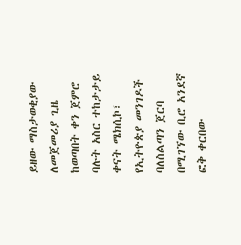ይዘው ማስታወቂያው ለመጀመሪያ ጊዜ ከወጣበት ቀን ጀምሮ ባሉት አስር ተከታታይ ቀናት ሜክሲኮ፣ የኢትዮጵያ መንገዶች ባለስልጣን ጀርባ በሚገኘው ቢሮ አንደኛ ፎቅ ቀርበው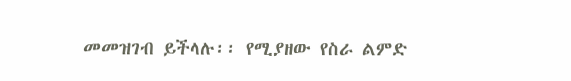መመዝገብ ይችላሉ፡፡ የሚያዘው የስራ ልምድ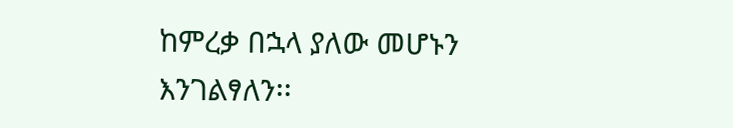ከምረቃ በኋላ ያለው መሆኑን እንገልፃለን፡፡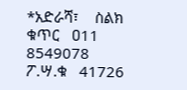*አድራሻ፣    ስልክ ቁጥር   ዐ11 8549078  ፖ.ሣ.ቁ   41726